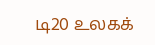டி20 உலகக்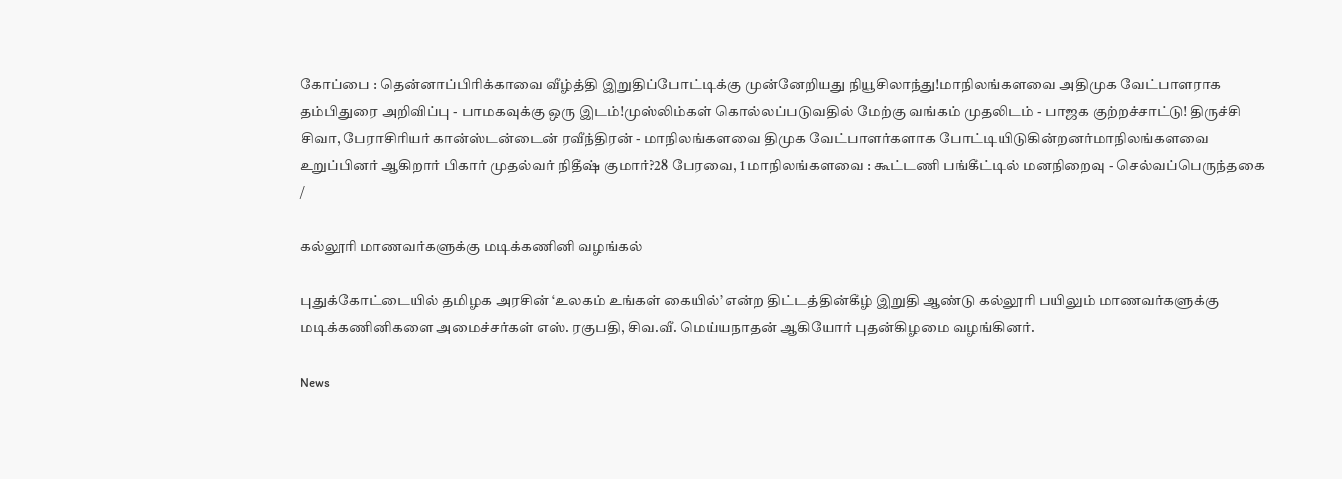கோப்பை : தென்னாப்பிரிக்காவை வீழ்த்தி இறுதிப்போட்டிக்கு முன்னேறியது நியூசிலாந்து!மாநிலங்களவை அதிமுக வேட்பாளராக தம்பிதுரை அறிவிப்பு - பாமகவுக்கு ஒரு இடம்!முஸ்லிம்கள் கொல்லப்படுவதில் மேற்கு வங்கம் முதலிடம் - பாஜக குற்றச்சாட்டு! திருச்சி சிவா, பேராசிரியர் கான்ஸ்டன்டைன் ரவீந்திரன் - மாநிலங்களவை திமுக வேட்பாளர்களாக போட்டியிடுகின்றனர்மாநிலங்களவை உறுப்பினர் ஆகிறார் பிகார் முதல்வர் நிதீஷ் குமார்?28 பேரவை, 1 மாநிலங்களவை : கூட்டணி பங்கீட்டில் மனநிறைவு - செல்வப்பெருந்தகை
/

கல்லூரி மாணவர்களுக்கு மடிக்கணினி வழங்கல்

புதுக்கோட்டையில் தமிழக அரசின் ‘உலகம் உங்கள் கையில்’ என்ற திட்டத்தின்கீழ் இறுதி ஆண்டு கல்லூரி பயிலும் மாணவர்களுக்கு மடிக்கணினிகளை அமைச்சர்கள் எஸ். ரகுபதி, சிவ.வீ. மெய்யநாதன் ஆகியோர் புதன்கிழமை வழங்கினர்.

News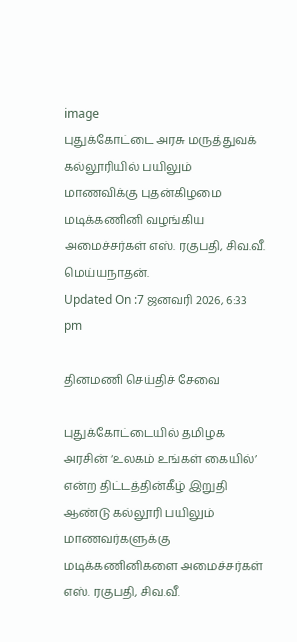image
புதுக்கோட்டை அரசு மருத்துவக் கல்லூரியில் பயிலும் மாணவிக்கு புதன்கிழமை மடிக்கணினி வழங்கிய அமைச்சர்கள் எஸ். ரகுபதி, சிவ.வீ. மெய்யநாதன்.
Updated On :7 ஜனவரி 2026, 6:33 pm

தினமணி செய்திச் சேவை

புதுக்கோட்டையில் தமிழக அரசின் ‘உலகம் உங்கள் கையில்’ என்ற திட்டத்தின்கீழ் இறுதி ஆண்டு கல்லூரி பயிலும் மாணவர்களுக்கு மடிக்கணினிகளை அமைச்சர்கள் எஸ். ரகுபதி, சிவ.வீ.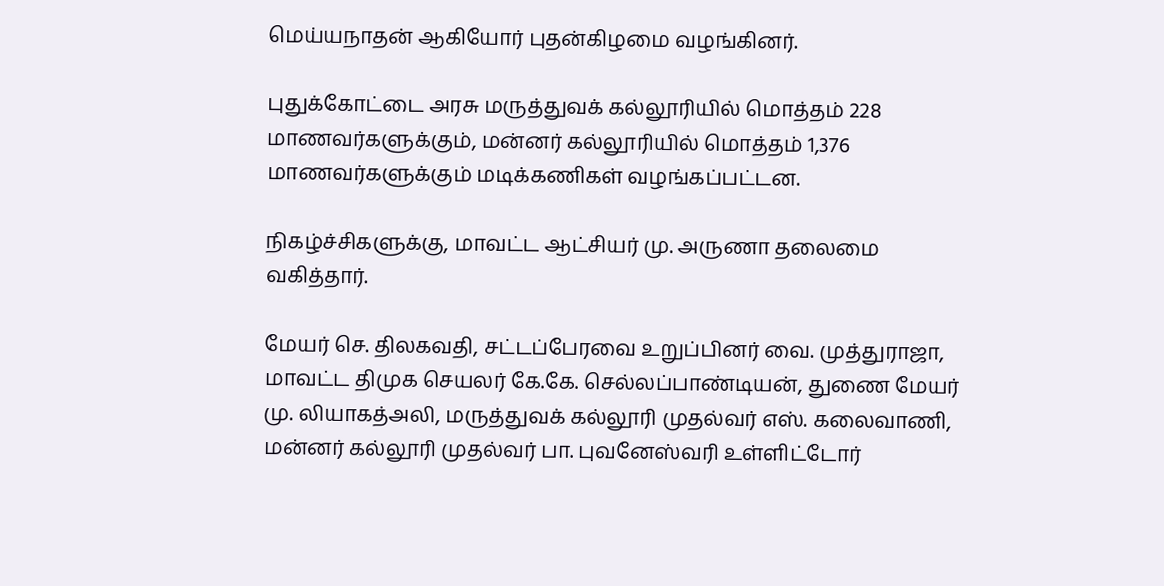மெய்யநாதன் ஆகியோர் புதன்கிழமை வழங்கினர்.

புதுக்கோட்டை அரசு மருத்துவக் கல்லூரியில் மொத்தம் 228 மாணவர்களுக்கும், மன்னர் கல்லூரியில் மொத்தம் 1,376 மாணவர்களுக்கும் மடிக்கணிகள் வழங்கப்பட்டன.

நிகழ்ச்சிகளுக்கு, மாவட்ட ஆட்சியர் மு. அருணா தலைமை வகித்தார்.

மேயர் செ. திலகவதி, சட்டப்பேரவை உறுப்பினர் வை. முத்துராஜா, மாவட்ட திமுக செயலர் கே.கே. செல்லப்பாண்டியன், துணை மேயர் மு. லியாகத்அலி, மருத்துவக் கல்லூரி முதல்வர் எஸ். கலைவாணி, மன்னர் கல்லூரி முதல்வர் பா. புவனேஸ்வரி உள்ளிட்டோர்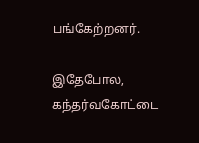பங்கேற்றனர்.

இதேபோல, கந்தர்வகோட்டை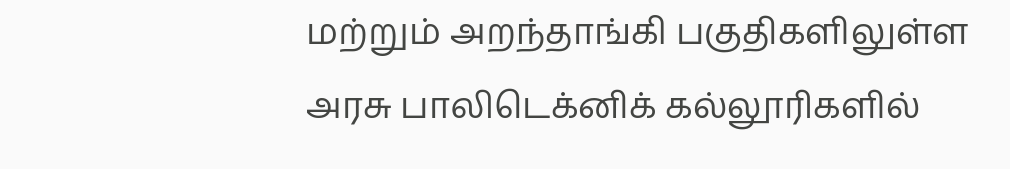மற்றும் அறந்தாங்கி பகுதிகளிலுள்ள அரசு பாலிடெக்னிக் கல்லூரிகளில்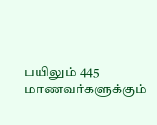பயிலும் 445 மாணவர்களுக்கும்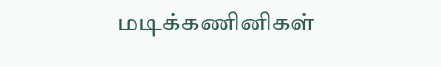மடிக்கணினிகள்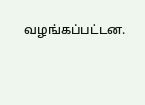வழங்கப்பட்டன.